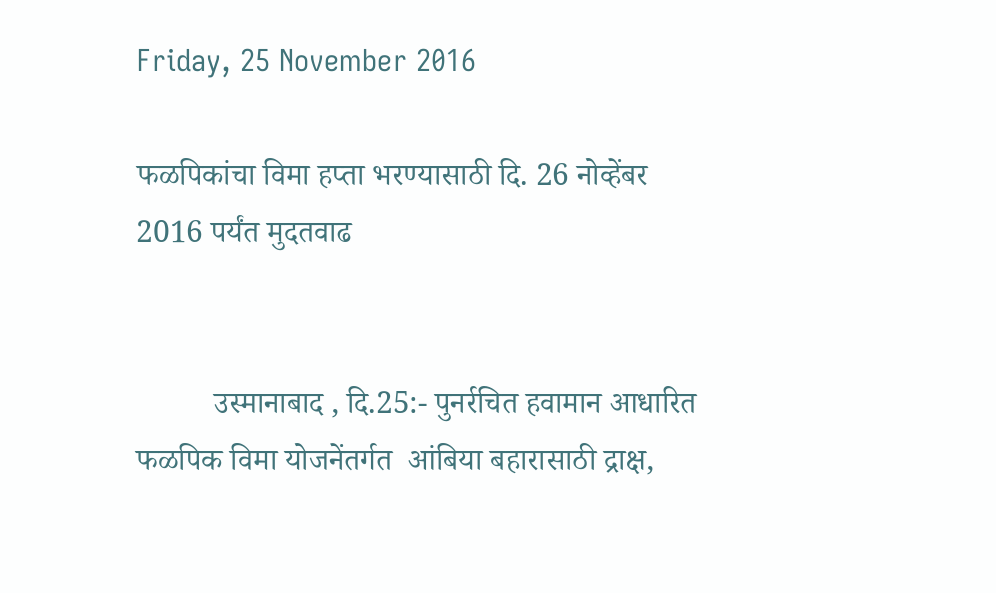Friday, 25 November 2016

फळपिकांचा विमा हप्ता भरण्यासाठी दि. 26 नोव्हेंबर 2016 पर्यंत मुदतवाढ


          उस्मानाबाद , दि.25:- पुनर्रचित हवामान आधारित फळपिक विमा योजनेंतर्गत  आंबिया बहारासाठी द्राक्ष,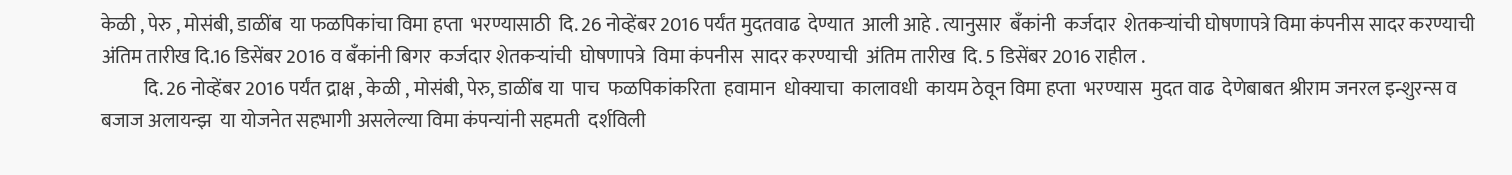केळी , पेरु , मोसंबी, डाळींब  या फळपिकांचा विमा हप्ता  भरण्यासाठी  दि. 26 नोव्हेंबर 2016 पर्यंत मुदतवाढ  देण्यात  आली आहे . त्यानुसार  बँकांनी  कर्जदार  शेतकऱ्यांची घोषणापत्रे विमा कंपनीस सादर करण्याची  अंतिम तारीख दि.16 डिसेंबर 2016 व बँकांनी बिगर  कर्जदार शेतकऱ्यांची  घोषणापत्रे  विमा कंपनीस  सादर करण्याची  अंतिम तारीख  दि. 5 डिसेंबर 2016 राहील .
           दि. 26 नोव्हेंबर 2016 पर्यंत द्राक्ष , केळी , मोसंबी, पेरु, डाळींब या  पाच  फळपिकांकरिता  हवामान  धोक्याचा  कालावधी  कायम ठेवून विमा हप्ता  भरण्यास  मुदत वाढ  देणेबाबत श्रीराम जनरल इन्शुरन्स व बजाज अलायन्झ  या योजनेत सहभागी असलेल्या विमा कंपन्यांनी सहमती  दर्शविली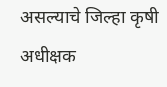असल्याचे जिल्हा कृषी अधीक्षक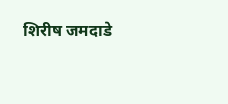शिरीष जमदाडे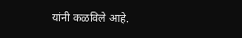यांनी कळविले आहे.